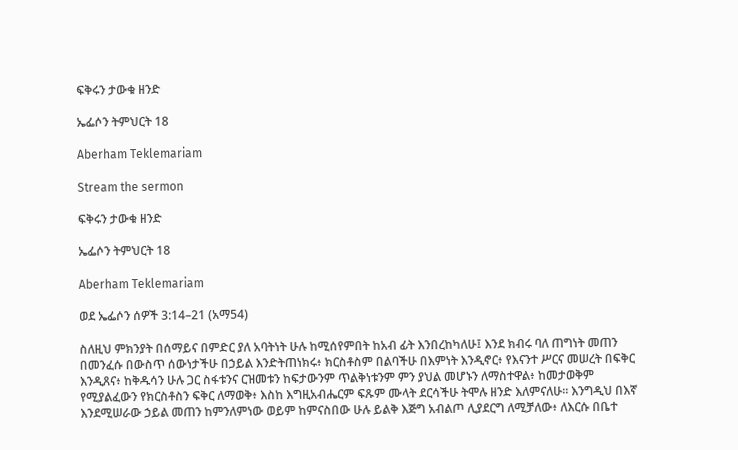ፍቅሩን ታውቁ ዘንድ

ኤፌሶን ትምህርት 18

Aberham Teklemariam

Stream the sermon

ፍቅሩን ታውቁ ዘንድ

ኤፌሶን ትምህርት 18

Aberham Teklemariam

ወደ ኤፌሶን ሰዎች 3:14–21 (አማ54)

ስለዚህ ምክንያት በሰማይና በምድር ያለ አባትነት ሁሉ ከሚሰየምበት ከአብ ፊት እንበረከካለሁ፤ እንደ ክብሩ ባለ ጠግነት መጠን በመንፈሱ በውስጥ ሰውነታችሁ በኃይል እንድትጠነክሩ፥ ክርስቶስም በልባችሁ በእምነት እንዲኖር፥ የእናንተ ሥርና መሠረት በፍቅር እንዲጸና፥ ከቅዱሳን ሁሉ ጋር ስፋቱንና ርዝመቱን ከፍታውንም ጥልቅነቱንም ምን ያህል መሆኑን ለማስተዋል፥ ከመታወቅም የሚያልፈውን የክርስቶስን ፍቅር ለማወቅ፥ እስከ እግዚአብሔርም ፍጹም ሙላት ደርሳችሁ ትሞሉ ዘንድ እለምናለሁ። እንግዲህ በእኛ እንደሚሠራው ኃይል መጠን ከምንለምነው ወይም ከምናስበው ሁሉ ይልቅ እጅግ አብልጦ ሊያደርግ ለሚቻለው፥ ለእርሱ በቤተ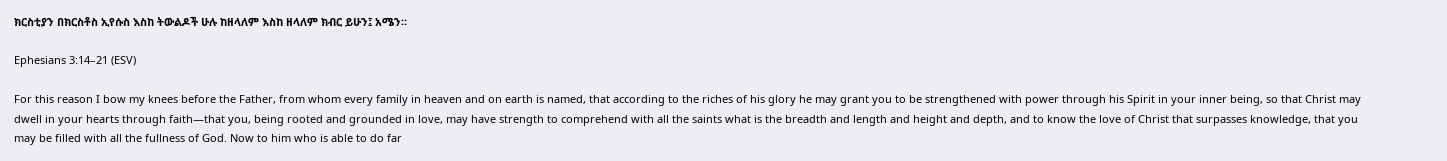ክርስቲያን በክርስቶስ ኢየሱስ እስከ ትውልዶች ሁሉ ከዘላለም እስከ ዘላለም ክብር ይሁን፤ አሜን።

Ephesians 3:14–21 (ESV)

For this reason I bow my knees before the Father, from whom every family in heaven and on earth is named, that according to the riches of his glory he may grant you to be strengthened with power through his Spirit in your inner being, so that Christ may dwell in your hearts through faith—that you, being rooted and grounded in love, may have strength to comprehend with all the saints what is the breadth and length and height and depth, and to know the love of Christ that surpasses knowledge, that you may be filled with all the fullness of God. Now to him who is able to do far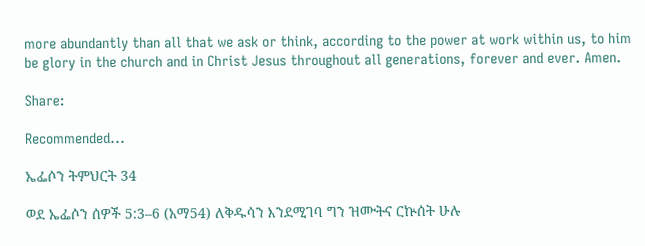more abundantly than all that we ask or think, according to the power at work within us, to him be glory in the church and in Christ Jesus throughout all generations, forever and ever. Amen.

Share:

Recommended...

ኤፌሶን ትምህርት 34

ወደ ኤፌሶን ሰዎች 5:3–6 (አማ54) ለቅዱሳን እንደሚገባ ግን ዝሙትና ርኵሰት ሁሉ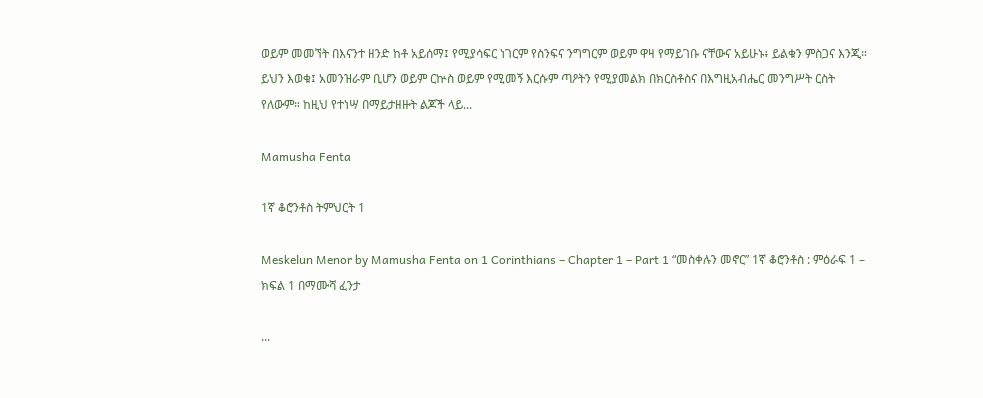ወይም መመኘት በእናንተ ዘንድ ከቶ አይሰማ፤ የሚያሳፍር ነገርም የስንፍና ንግግርም ወይም ዋዛ የማይገቡ ናቸውና አይሁኑ፥ ይልቁን ምስጋና እንጂ። ይህን እወቁ፤ አመንዝራም ቢሆን ወይም ርኵስ ወይም የሚመኝ እርሱም ጣዖትን የሚያመልክ በክርስቶስና በእግዚአብሔር መንግሥት ርስት የለውም። ከዚህ የተነሣ በማይታዘዙት ልጆች ላይ...

Mamusha Fenta

1ኛ ቆሮንቶስ ትምህርት 1

Meskelun Menor by Mamusha Fenta on 1 Corinthians – Chapter 1 – Part 1 “መስቀሉን መኖር” 1ኛ ቆሮንቶስ : ምዕራፍ 1 – ክፍል 1 በማሙሻ ፈንታ

...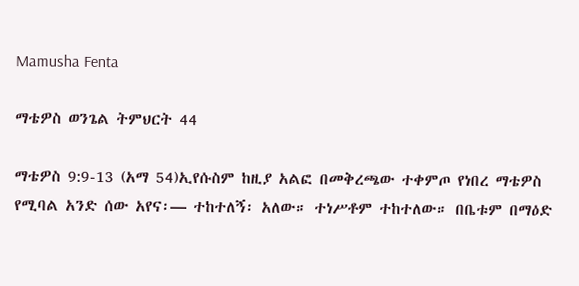Mamusha Fenta

ማቴዎስ ወንጌል ትምህርት 44

ማቴዎስ 9:9-13 (አማ 54)ኢየሱስም ከዚያ አልፎ በመቅረጫው ተቀምጦ የነበረ ማቴዎስ የሚባል አንድ ሰው አየና፡— ተከተለኝ፡ አለው። ተነሥቶም ተከተለው። በቤቱም በማዕድ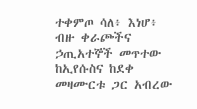ተቀምጦ ሳለ፥ እነሆ፥ ብዙ ቀራጮችና ኃጢአተኞች መጥተው ከኢየሱስና ከደቀ መዛሙርቱ ጋር አብረው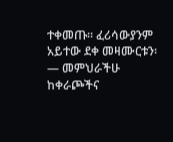ተቀመጡ። ፈሪሳውያንም አይተው ደቀ መዛሙርቱን፡— መምህራችሁ ከቀራጮችና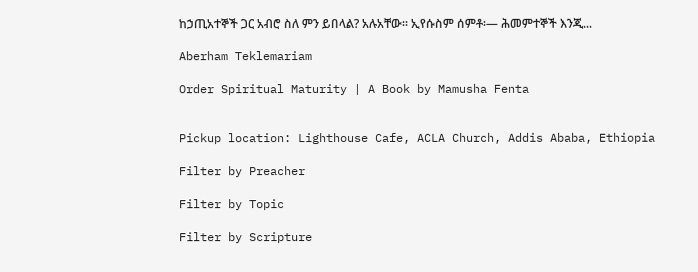ከኃጢአተኞች ጋር አብሮ ስለ ምን ይበላል? አሉአቸው። ኢየሱስም ሰምቶ፡— ሕመምተኞች እንጂ...

Aberham Teklemariam

Order Spiritual Maturity | A Book by Mamusha Fenta


Pickup location: Lighthouse Cafe, ACLA Church, Addis Ababa, Ethiopia

Filter by Preacher

Filter by Topic

Filter by Scripture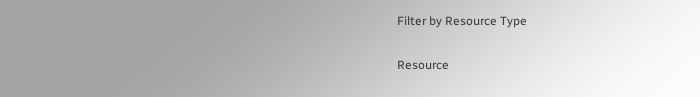Filter by Resource Type

Resource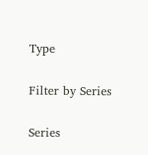Type

Filter by Series

Series